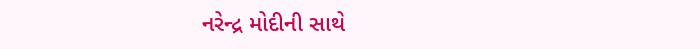નરેન્દ્ર મોદીની સાથે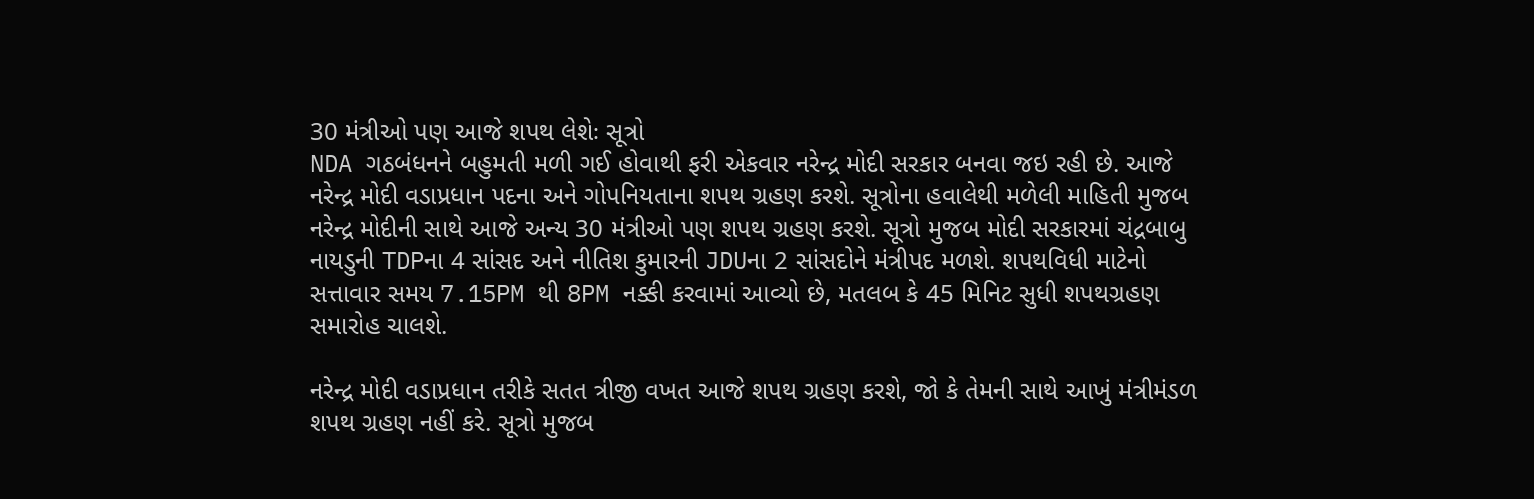30 મંત્રીઓ પણ આજે શપથ લેશેઃ સૂત્રો
NDA ગઠબંધનને બહુમતી મળી ગઈ હોવાથી ફરી એકવાર નરેન્દ્ર મોદી સરકાર બનવા જઇ રહી છે. આજે નરેન્દ્ર મોદી વડાપ્રધાન પદના અને ગોપનિયતાના શપથ ગ્રહણ કરશે. સૂત્રોના હવાલેથી મળેલી માહિતી મુજબ નરેન્દ્ર મોદીની સાથે આજે અન્ય 30 મંત્રીઓ પણ શપથ ગ્રહણ કરશે. સૂત્રો મુજબ મોદી સરકારમાં ચંદ્રબાબુ નાયડુની TDPના 4 સાંસદ અને નીતિશ કુમારની JDUના 2 સાંસદોને મંત્રીપદ મળશે. શપથવિધી માટેનો સત્તાવાર સમય 7.15PM થી 8PM નક્કી કરવામાં આવ્યો છે, મતલબ કે 45 મિનિટ સુધી શપથગ્રહણ સમારોહ ચાલશે.

નરેન્દ્ર મોદી વડાપ્રધાન તરીકે સતત ત્રીજી વખત આજે શપથ ગ્રહણ કરશે, જો કે તેમની સાથે આખું મંત્રીમંડળ શપથ ગ્રહણ નહીં કરે. સૂત્રો મુજબ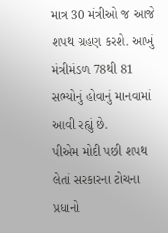માત્ર 30 મંત્રીઓ જ આજે શપથ ગ્રહણ કરશે. આખું મંત્રીમંડળ 78થી 81 સભ્યોનું હોવાનું માનવામાં આવી રહ્યું છે.
પીએમ મોદી પછી શપથ લેતાં સરકારના ટોચના પ્રધાનો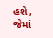હશે, જેમાં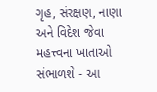ગૃહ, સંરક્ષણ, નાણા અને વિદેશ જેવા મહત્ત્વના ખાતાઓ સંભાળશે - આ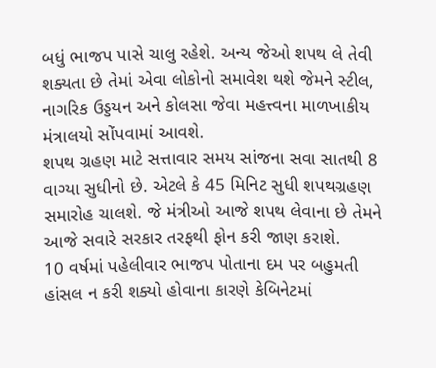બધું ભાજપ પાસે ચાલુ રહેશે. અન્ય જેઓ શપથ લે તેવી શક્યતા છે તેમાં એવા લોકોનો સમાવેશ થશે જેમને સ્ટીલ, નાગરિક ઉડ્ડયન અને કોલસા જેવા મહત્ત્વના માળખાકીય મંત્રાલયો સોંપવામાં આવશે.
શપથ ગ્રહણ માટે સત્તાવાર સમય સાંજના સવા સાતથી 8 વાગ્યા સુધીનો છે. એટલે કે 45 મિનિટ સુધી શપથગ્રહણ સમારોહ ચાલશે. જે મંત્રીઓ આજે શપથ લેવાના છે તેમને આજે સવારે સરકાર તરફથી ફોન કરી જાણ કરાશે.
10 વર્ષમાં પહેલીવાર ભાજપ પોતાના દમ પર બહુમતી હાંસલ ન કરી શક્યો હોવાના કારણે કેબિનેટમાં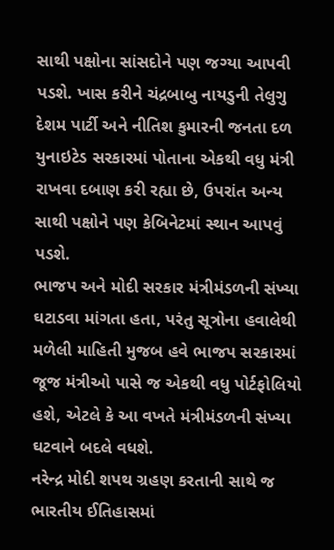સાથી પક્ષોના સાંસદોને પણ જગ્યા આપવી પડશે. ખાસ કરીને ચંદ્રબાબુ નાયડુની તેલુગુ દેશમ પાર્ટી અને નીતિશ કુમારની જનતા દળ યુનાઇટેડ સરકારમાં પોતાના એકથી વધુ મંત્રી રાખવા દબાણ કરી રહ્યા છે, ઉપરાંત અન્ય સાથી પક્ષોને પણ કેબિનેટમાં સ્થાન આપવું પડશે.
ભાજપ અને મોદી સરકાર મંત્રીમંડળની સંખ્યા ઘટાડવા માંગતા હતા, પરંતુ સૂત્રોના હવાલેથી મળેલી માહિતી મુજબ હવે ભાજપ સરકારમાં જૂજ મંત્રીઓ પાસે જ એકથી વધુ પોર્ટફોલિયો હશે, એટલે કે આ વખતે મંત્રીમંડળની સંખ્યા ઘટવાને બદલે વધશે.
નરેન્દ્ર મોદી શપથ ગ્રહણ કરતાની સાથે જ ભારતીય ઈતિહાસમાં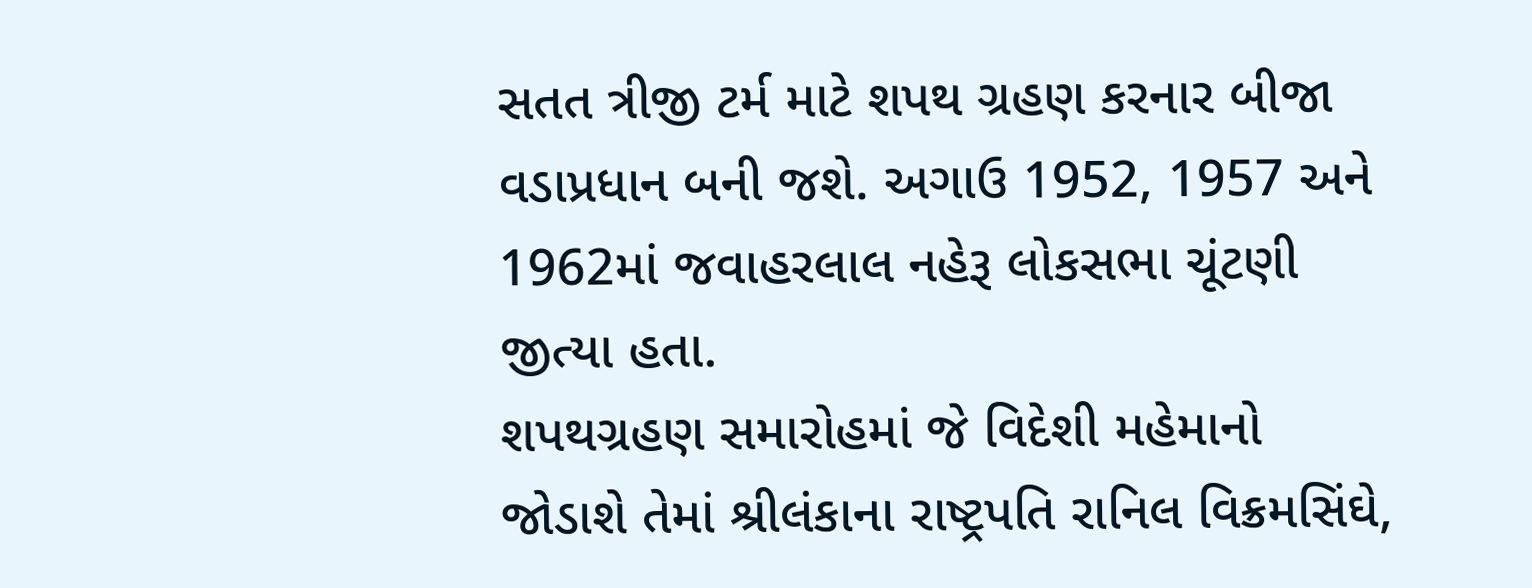સતત ત્રીજી ટર્મ માટે શપથ ગ્રહણ કરનાર બીજા વડાપ્રધાન બની જશે. અગાઉ 1952, 1957 અને 1962માં જવાહરલાલ નહેરૂ લોકસભા ચૂંટણી જીત્યા હતા.
શપથગ્રહણ સમારોહમાં જે વિદેશી મહેમાનો જોડાશે તેમાં શ્રીલંકાના રાષ્ટ્રપતિ રાનિલ વિક્રમસિંઘે,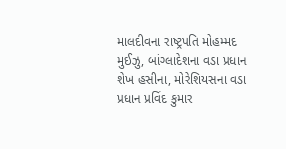માલદીવના રાષ્ટ્રપતિ મોહમ્મદ મુઈઝુ, બાંગ્લાદેશના વડા પ્રધાન શેખ હસીના, મોરેશિયસના વડા પ્રધાન પ્રવિંદ કુમાર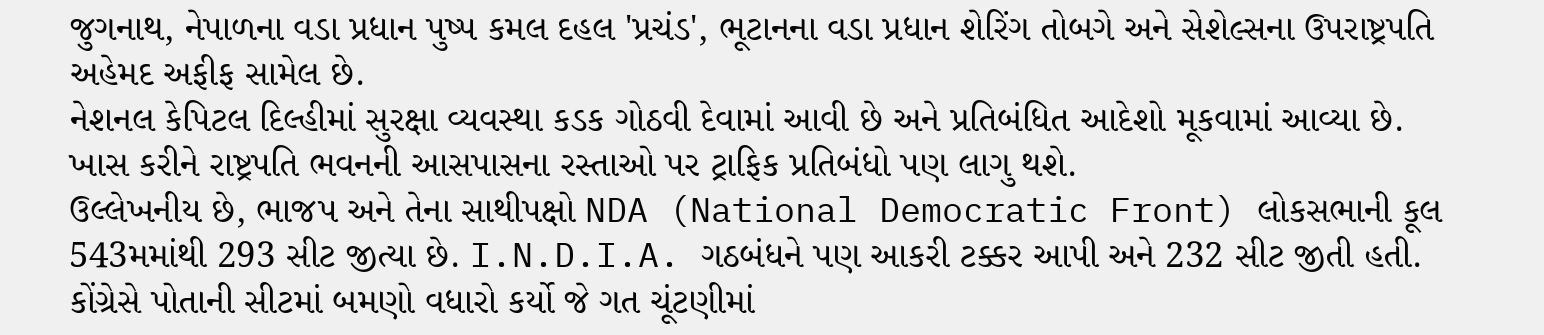જુગનાથ, નેપાળના વડા પ્રધાન પુષ્પ કમલ દહલ 'પ્રચંડ', ભૂટાનના વડા પ્રધાન શેરિંગ તોબગે અને સેશેલ્સના ઉપરાષ્ટ્રપતિ અહેમદ અફીફ સામેલ છે.
નેશનલ કેપિટલ દિલ્હીમાં સુરક્ષા વ્યવસ્થા કડક ગોઠવી દેવામાં આવી છે અને પ્રતિબંધિત આદેશો મૂકવામાં આવ્યા છે. ખાસ કરીને રાષ્ટ્રપતિ ભવનની આસપાસના રસ્તાઓ પર ટ્રાફિક પ્રતિબંધો પણ લાગુ થશે.
ઉલ્લેખનીય છે, ભાજપ અને તેના સાથીપક્ષો NDA (National Democratic Front) લોકસભાની કૂલ 543મમાંથી 293 સીટ જીત્યા છે. I.N.D.I.A. ગઠબંધને પણ આકરી ટક્કર આપી અને 232 સીટ જીતી હતી. કોંગ્રેસે પોતાની સીટમાં બમણો વધારો કર્યો જે ગત ચૂંટણીમાં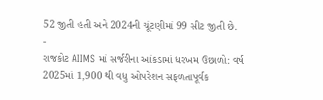52 જીતી હતી અને 2024ની ચૂંટણીમાં 99 સીટ જીતી છે.
-
રાજકોટ AIIMS માં સર્જરીના આંકડામાં ધરખમ ઉછાળો: વર્ષ 2025માં 1,900 થી વધુ ઓપરેશન સફળતાપૂર્વક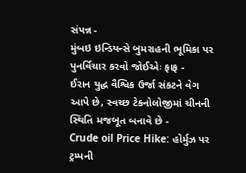સંપન્ન -
મુંબઇ ઇન્ડિયન્સે બુમરાહની ભૂમિકા પર પુનર્વિચાર કરવો જોઈએઃ ફાફ -
ઈરાન યુદ્ધ વૈશ્વિક ઉર્જા સંકટને વેગ આપે છે, સ્વચ્છ ટેકનોલોજીમાં ચીનની સ્થિતિ મજબૂત બનાવે છે -
Crude oil Price Hike: હોર્મુઝ પર ટ્રમ્પની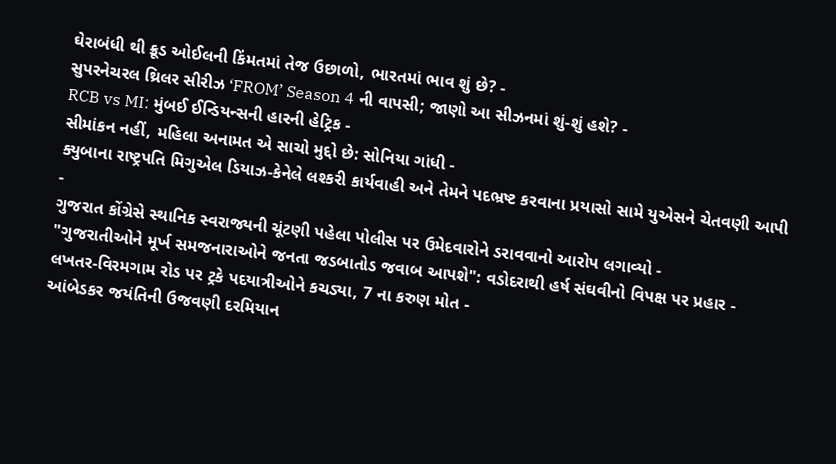ઘેરાબંધી થી ક્રૂડ ઓઈલની કિંમતમાં તેજ ઉછાળો, ભારતમાં ભાવ શું છે? -
સુપરનેચરલ થ્રિલર સીરીઝ ‘FROM’ Season 4 ની વાપસી; જાણો આ સીઝનમાં શું-શું હશે? -
RCB vs MI: મુંબઈ ઈન્ડિયન્સની હારની હેટ્રિક -
સીમાંકન નહીં, મહિલા અનામત એ સાચો મુદ્દો છે: સોનિયા ગાંધી -
ક્યુબાના રાષ્ટ્રપતિ મિગુએલ ડિયાઝ-કેનેલે લશ્કરી કાર્યવાહી અને તેમને પદભ્રષ્ટ કરવાના પ્રયાસો સામે યુએસને ચેતવણી આપી -
ગુજરાત કોંગ્રેસે સ્થાનિક સ્વરાજ્યની ચૂંટણી પહેલા પોલીસ પર ઉમેદવારોને ડરાવવાનો આરોપ લગાવ્યો -
"ગુજરાતીઓને મૂર્ખ સમજનારાઓને જનતા જડબાતોડ જવાબ આપશે": વડોદરાથી હર્ષ સંઘવીનો વિપક્ષ પર પ્રહાર -
લખતર-વિરમગામ રોડ પર ટ્રકે પદયાત્રીઓને કચડ્યા, 7 ના કરુણ મોત -
આંબેડકર જયંતિની ઉજવણી દરમિયાન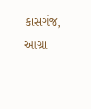કાસગંજ, આગ્રા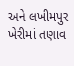અને લખીમપુર ખેરીમાં તણાવ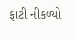ફાટી નીકળ્યો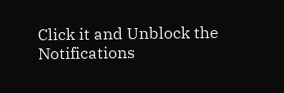Click it and Unblock the Notifications